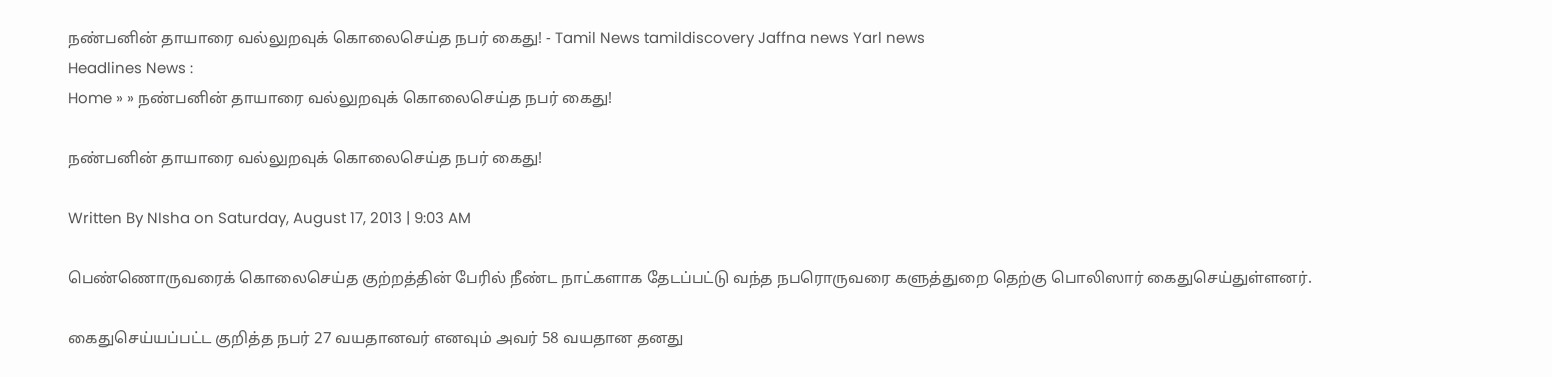நண்பனின் தாயாரை வல்லுறவுக் கொலைசெய்த நபர் கைது! - Tamil News tamildiscovery Jaffna news Yarl news
Headlines News :
Home » » நண்பனின் தாயாரை வல்லுறவுக் கொலைசெய்த நபர் கைது!

நண்பனின் தாயாரை வல்லுறவுக் கொலைசெய்த நபர் கைது!

Written By NIsha on Saturday, August 17, 2013 | 9:03 AM

பெண்ணொருவரைக் கொலைசெய்த குற்றத்தின் பேரில் நீண்ட நாட்களாக தேடப்பட்டு வந்த நபரொருவரை களுத்துறை தெற்கு பொலிஸார் கைதுசெய்துள்ளனர்.

கைதுசெய்யப்பட்ட குறித்த நபர் 27 வயதானவர் எனவும் அவர் 58 வயதான தனது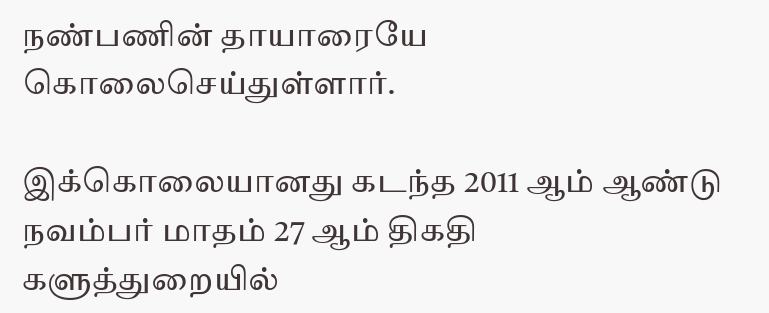நண்பணின் தாயாரையே கொலைசெய்துள்ளார்.

இக்கொலையானது கடந்த 2011 ஆம் ஆண்டு நவம்பர் மாதம் 27 ஆம் திகதி களுத்துறையில்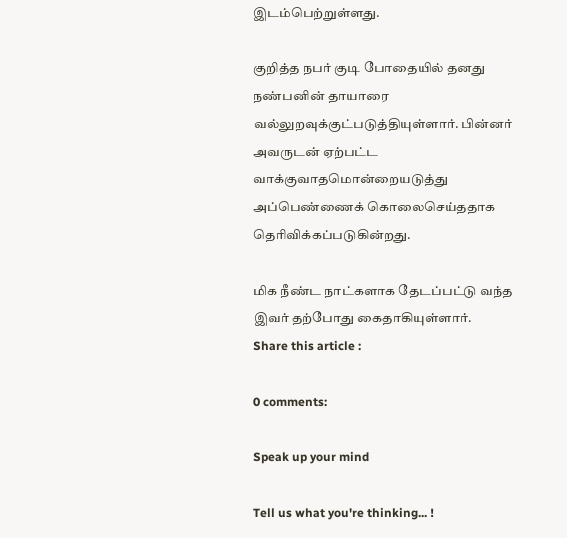இடம்பெற்றுள்ளது.

குறித்த நபர் குடி போதையில் தனது நண்பனின் தாயாரை வல்லுறவுக்குட்படுத்தியுள்ளார். பின்னர் அவருடன் ஏற்பட்ட வாக்குவாதமொன்றையடுத்து அப்பெண்ணைக் கொலைசெய்ததாக தெரிவிக்கப்படுகின்றது.

மிக நீண்ட நாட்களாக தேடப்பட்டு வந்த இவர் தற்போது கைதாகியுள்ளார்.
Share this article :

0 comments:

Speak up your mind

Tell us what you're thinking... !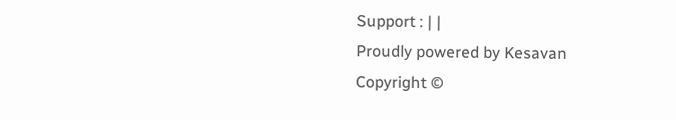Support : | |
Proudly powered by Kesavan
Copyright ©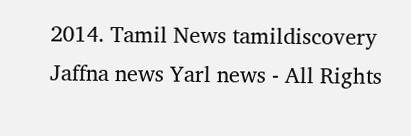2014. Tamil News tamildiscovery Jaffna news Yarl news - All Rights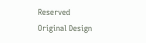Reserved
Original Design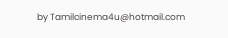by Tamilcinema4u@hotmail.com